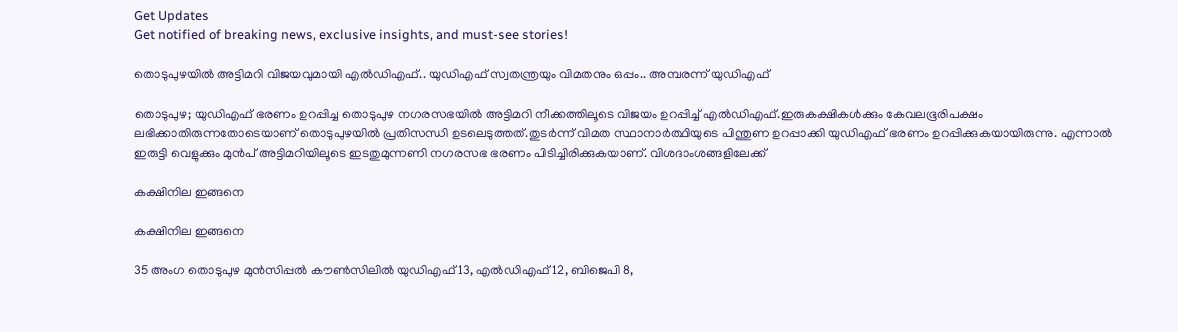Get Updates
Get notified of breaking news, exclusive insights, and must-see stories!

തൊടുപുഴയിൽ അട്ടിമറി വിജയവുമായി എൽഡിഎഫ്.. യുഡിഎഫ് സ്വതന്ത്രയും വിമതനും ഒപ്പം.. അമ്പരന്ന് യുഡിഎഫ്

തൊടുപുഴ; യുഡിഎഫ് ഭരണം ഉറപ്പിച്ച തൊടുപുഴ നഗരസഭയിൽ അട്ടിമറി നീക്കത്തിലൂടെ വിജയം ഉറപ്പിച്ച് എൽഡിഎഫ്.ഇരുകക്ഷികൾക്കും കേവലഭൂരിപക്ഷം ലഭിക്കാതിരുന്നതോടെയാണ് തൊടുപുഴയിൽ പ്രതിസന്ധി ഉടലെടുത്തത്.തുടർന്ന് വിമത സ്ഥാനാർത്ഥിയുടെ പിന്തുണ ഉറപ്പാക്കി യുഡിഎഫ് ഭരണം ഉറപ്പിക്കുകയായിരുന്നു. എന്നാൽ ഇരുട്ടി വെളുക്കും മുൻപ് അട്ടിമറിയിലൂടെ ഇടതുമുന്നണി നഗരസഭ ഭരണം പിടിച്ചിരിക്കുകയാണ്. വിശദാംശങ്ങളിലേക്ക്

കക്ഷിനില ഇങ്ങനെ

കക്ഷിനില ഇങ്ങനെ

35 അംഗ തൊടുപുഴ മുന്‍സിപ്പല്‍ കൗണ്‍സിലില്‍ യുഡിഎഫ് 13, എല്‍ഡിഎഫ് 12, ബിജെപി 8,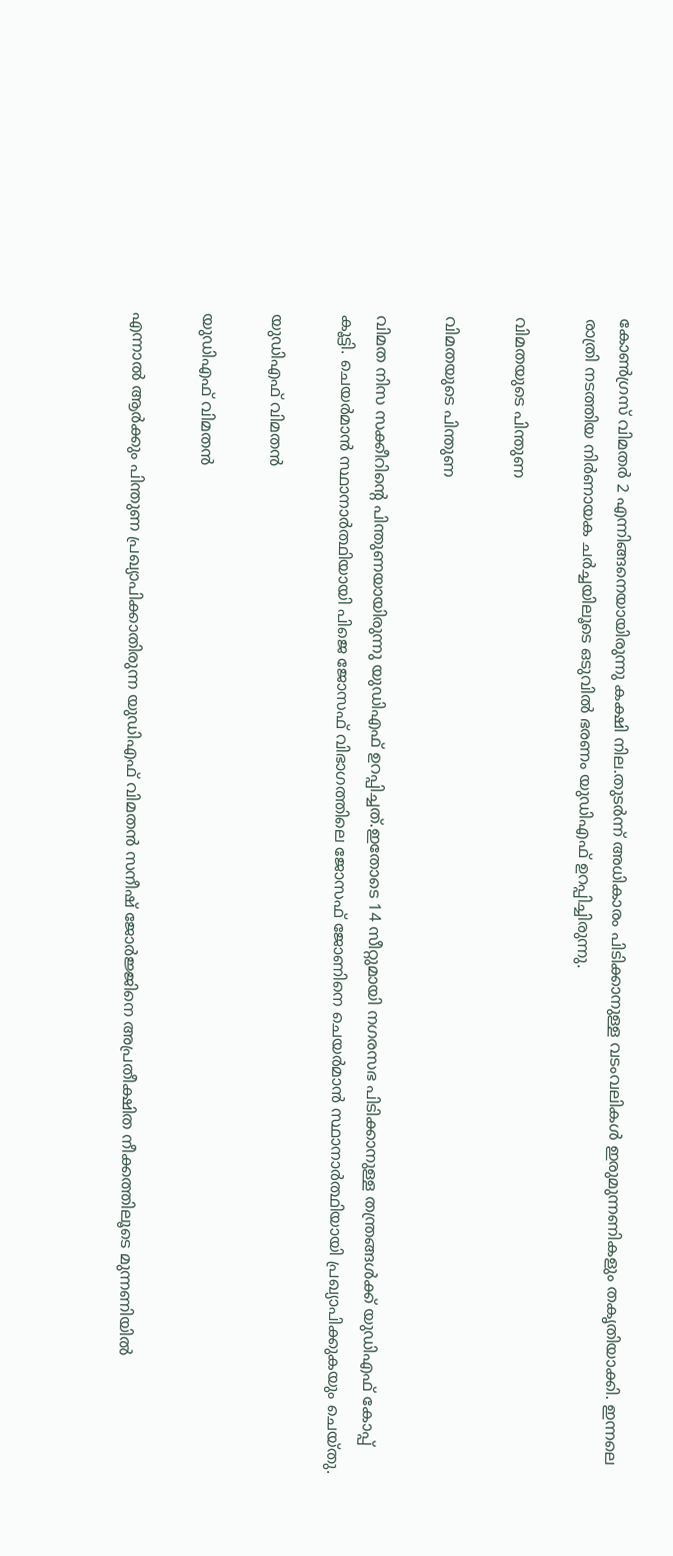കോണ്‍ഗ്രസ് വിമതര്‍ 2 എന്നിങ്ങനെയായിരുന്നു കക്ഷി നില.തുടർന്ന് അധികാരം പിടിക്കാനുള്ള വടംവലികൾ ഇരുമുന്നണികളും തകൃതിയാക്കി. ഇന്നലെ രാത്രി നടത്തിയ നിർണായക ചർച്ചയിലൂടെ ഒടുവിൽ ഭരണം യുഡിഎഫ് ഉറപ്പിച്ചിരുന്നു.

വിമതയുടെ പിന്തുണ

വിമതയുടെ പിന്തുണ

വിമത നിസ സക്കീറിന്റെ പിന്തുണയായിരുന്നു യുഡിഎഫ് ഉറപ്പിച്ചത്.ഇതോടെ 14 സീറ്റുമായി നഗരസഭ പിടിക്കാനുള്ള തന്ത്രങ്ങൾക്ക് യുഡിഎഫ് കോപ്പ് കൂട്ടി. ചെയർമാൻ സ്ഥാനാർത്ഥിയായി പിജെ ജോസഫ് വിഭാഗത്തിലെ ജോസഫ് ജോണിനെ ചെയർമാൻ സ്ഥാനാർത്ഥിയായി പ്രഖ്യാപിക്കുകയും ചെയ്തു.

യുഡിഎഫ് വിമതൻ

യുഡിഎഫ് വിമതൻ

എന്നാൽ ആർക്കും പിന്തുണ പ്രഖ്യാപിക്കാതിരുന്ന യുഡിഎഫ് വിമതൻ സനീഷ് ജോർജ്ജിനെ അപ്രതീക്ഷിത നീക്കത്തിലൂടെ മുന്നണിയിൽ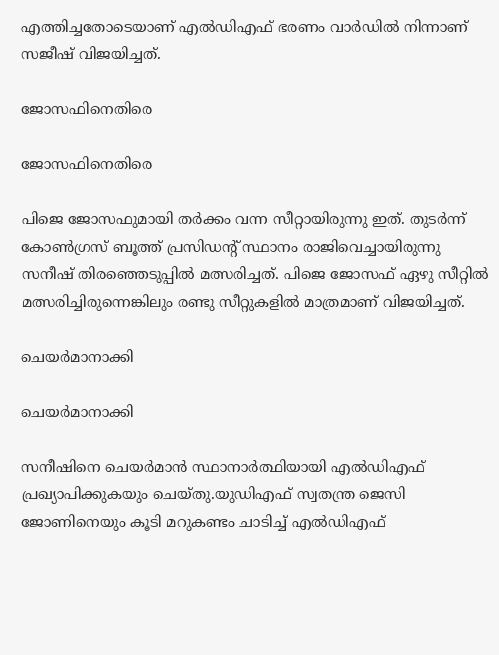എത്തിച്ചതോടെയാണ് എൽഡിഎഫ് ഭരണം വാർഡിൽ നിന്നാണ് സജീഷ് വിജയിച്ചത്.

ജോസഫിനെതിരെ

ജോസഫിനെതിരെ

പിജെ ജോസഫുമായി തര്‍ക്കം വന്ന സീറ്റായിരുന്നു ഇത്. തുടര്‍ന്ന് കോണ്‍ഗ്രസ് ബൂത്ത് പ്രസിഡന്റ് സ്ഥാനം രാജിവെച്ചായിരുന്നു സനീഷ് തിരഞ്ഞെടുപ്പിൽ മത്സരിച്ചത്. പിജെ ജോസഫ് ഏഴു സീറ്റില്‍ മത്സരിച്ചിരുന്നെങ്കിലും രണ്ടു സീറ്റുകളില്‍ മാത്രമാണ് വിജയിച്ചത്.

ചെയർമാനാക്കി

ചെയർമാനാക്കി

സനീഷിനെ ചെയർമാൻ സ്ഥാനാർത്ഥിയായി എൽഡിഎഫ് പ്രഖ്യാപിക്കുകയും ചെയ്തു.യുഡിഎഫ് സ്വതന്ത്ര ജെസി ജോണിനെയും കൂടി മറുകണ്ടം ചാടിച്ച് എൽഡിഎഫ്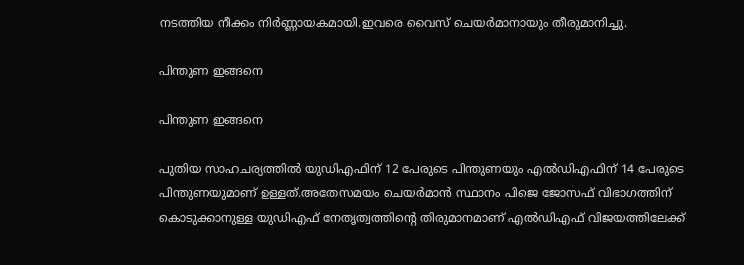നടത്തിയ നീക്കം നിർണ്ണായകമായി.ഇവരെ വൈസ് ചെയർമാനായും തീരുമാനിച്ചു.

പിന്തുണ ഇങ്ങനെ

പിന്തുണ ഇങ്ങനെ

പുതിയ സാഹചര്യത്തിൽ യുഡിഎഫിന് 12 പേരുടെ പിന്തുണയും എൽഡിഎഫിന് 14 പേരുടെ പിന്തുണയുമാണ് ഉള്ളത്.അതേസമയം ചെയർമാൻ സ്ഥാനം പിജെ ജോസഫ് വിഭാഗത്തിന് കൊടുക്കാനുള്ള യുഡിഎഫ് നേതൃത്വത്തിന്റെ തിരുമാനമാണ് എൽഡിഎഫ് വിജയത്തിലേക്ക്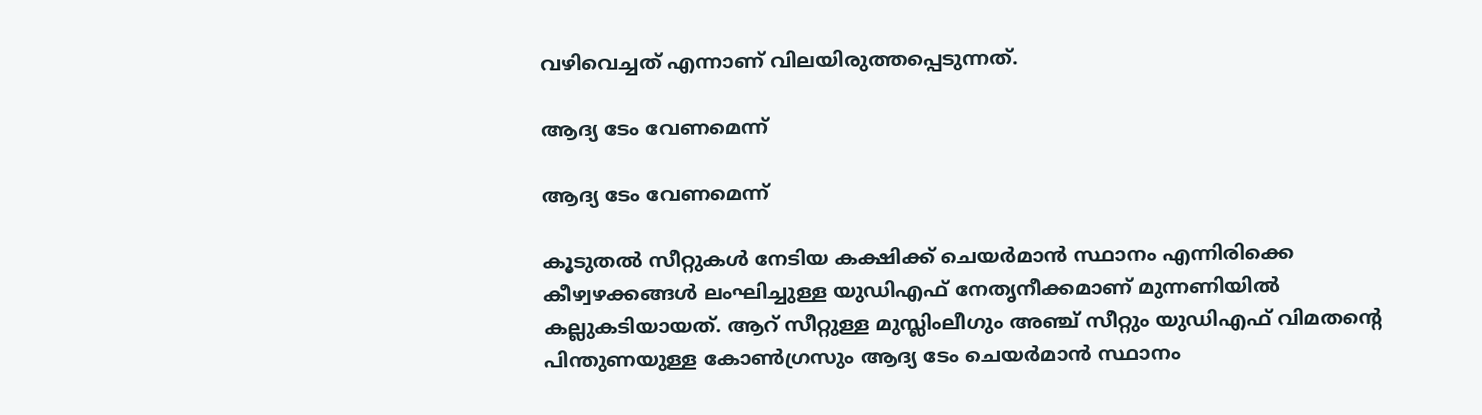വഴിവെച്ചത് എന്നാണ് വിലയിരുത്തപ്പെടുന്നത്.

ആദ്യ ടേം വേണമെന്ന്

ആദ്യ ടേം വേണമെന്ന്

കൂടുതൽ സീറ്റുകൾ നേടിയ കക്ഷിക്ക് ചെയർമാൻ സ്ഥാനം എന്നിരിക്കെ കീഴ്വഴക്കങ്ങൾ ലംഘിച്ചുള്ള യുഡിഎഫ് നേതൃനീക്കമാണ് മുന്നണിയിൽ കല്ലുകടിയായത്. ആറ് സീറ്റുള്ള മുസ്ലിംലീഗും അഞ്ച് സീറ്റും യുഡിഎഫ് വിമതന്റെ പിന്തുണയുള്ള കോൺഗ്രസും ആദ്യ ടേം ചെയർമാൻ സ്ഥാനം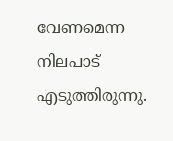വേണമെന്ന നിലപാട് എടുത്തിരുന്നു.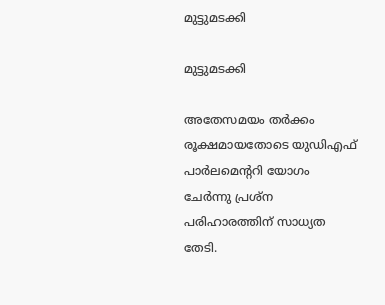മുട്ടുമടക്കി

മുട്ടുമടക്കി

അതേസമയം തർക്കം രൂക്ഷമായതോടെ യുഡിഎഫ് പാർലമെന്ററി യോഗം ചേർന്നു പ്രശ്ന പരിഹാരത്തിന് സാധ്യത തേടി.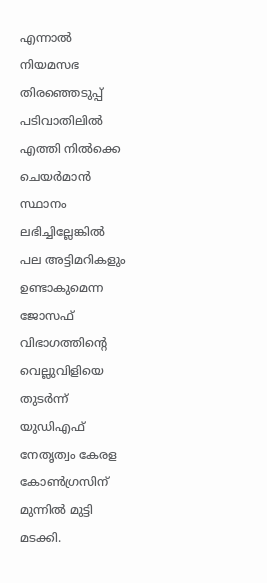എന്നാൽ നിയമസഭ തിരഞ്ഞെടുപ്പ് പടിവാതിലിൽ എത്തി നിൽക്കെ ചെയർമാൻ സ്ഥാനം ലഭിച്ചില്ലേങ്കിൽ പല അട്ടിമറികളും ഉണ്ടാകുമെന്ന ജോസഫ് വിഭാഗത്തിന്റെ വെല്ലുവിളിയെ തുടർന്ന് യുഡിഎഫ് നേതൃത്വം കേരള കോൺഗ്രസിന് മുന്നിൽ മുട്ടി മടക്കി.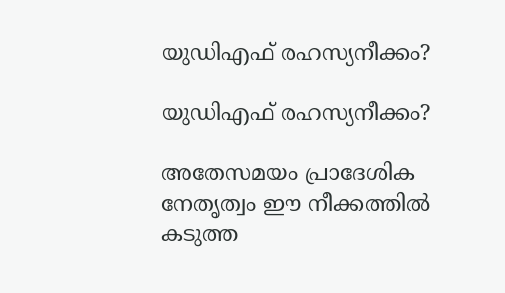യുഡിഎഫ് രഹസ്യനീക്കം?

യുഡിഎഫ് രഹസ്യനീക്കം?

അതേസമയം പ്രാദേശിക നേതൃത്വം ഈ നീക്കത്തിൽ കടുത്ത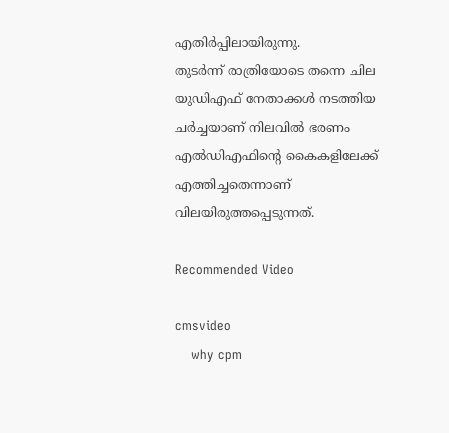എതിർപ്പിലായിരുന്നു.
തുടർന്ന് രാത്രിയോടെ തന്നെ ചില യുഡിഎഫ് നേതാക്കൾ നടത്തിയ ചർച്ചയാണ് നിലവിൽ ഭരണം എൽഡിഎഫിന്റെ കൈകളിലേക്ക് എത്തിച്ചതെന്നാണ് വിലയിരുത്തപ്പെടുന്നത്.

Recommended Video

cmsvideo
    why cpm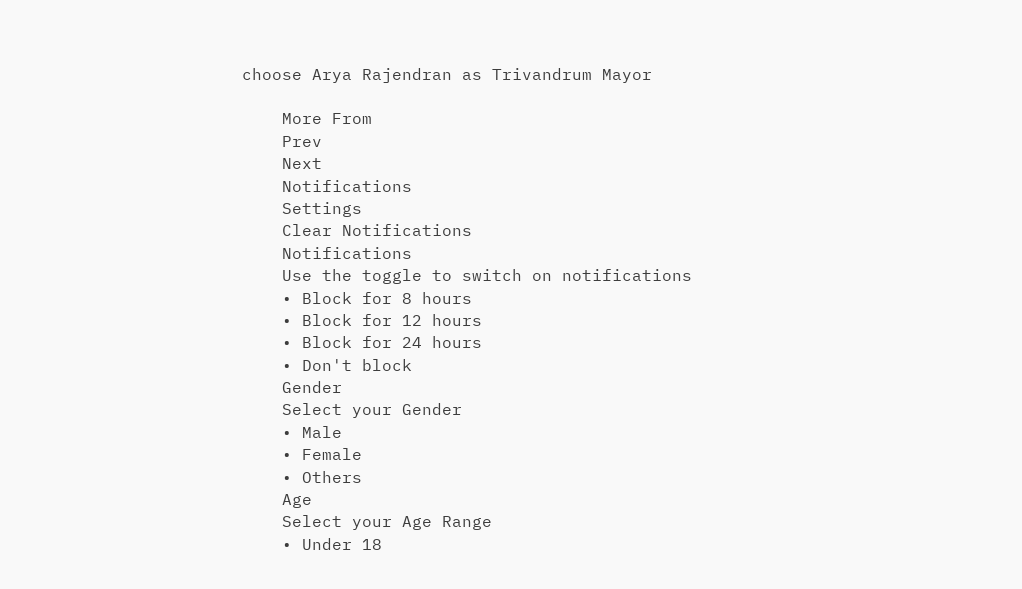choose Arya Rajendran as Trivandrum Mayor

    More From
    Prev
    Next
    Notifications
    Settings
    Clear Notifications
    Notifications
    Use the toggle to switch on notifications
    • Block for 8 hours
    • Block for 12 hours
    • Block for 24 hours
    • Don't block
    Gender
    Select your Gender
    • Male
    • Female
    • Others
    Age
    Select your Age Range
    • Under 18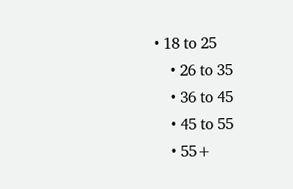• 18 to 25
    • 26 to 35
    • 36 to 45
    • 45 to 55
    • 55+